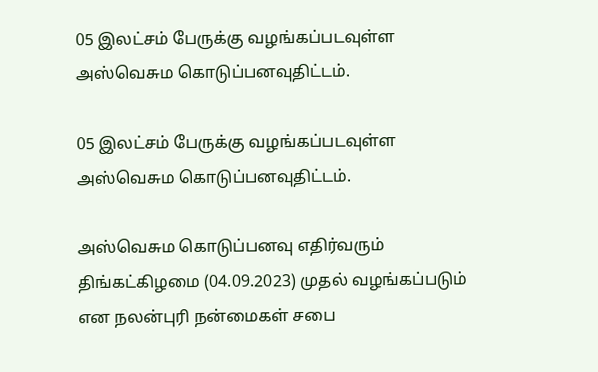05 இலட்சம் பேருக்கு வழங்கப்படவுள்ள அஸ்வெசும கொடுப்பனவுதிட்டம்.

05 இலட்சம் பேருக்கு வழங்கப்படவுள்ள அஸ்வெசும கொடுப்பனவுதிட்டம்.

அஸ்வெசும கொடுப்பனவு எதிர்வரும் திங்கட்கிழமை (04.09.2023) முதல் வழங்கப்படும் என நலன்புரி நன்மைகள் சபை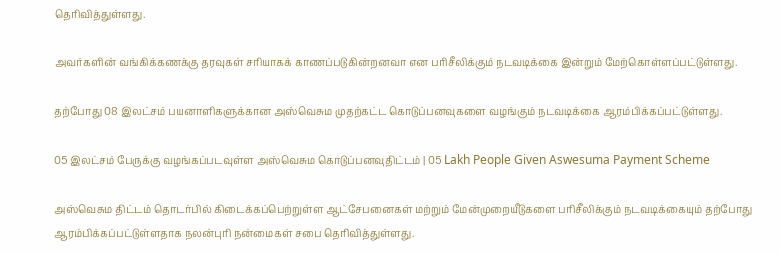தெரிவித்துள்ளது.

அவர்களின் வங்கிக்கணக்கு தரவுகள் சரியாகக் காணப்படுகின்றனவா என பரிசீலிக்கும் நடவடிக்கை இன்றும் மேற்கொள்ளப்பட்டுள்ளது.

தற்போது 08 இலட்சம் பயனாளிகளுக்கான அஸ்வெசும முதற்கட்ட கொடுப்பனவுகளை வழங்கும் நடவடிக்கை ஆரம்பிக்கப்பட்டுள்ளது.

05 இலட்சம் பேருக்கு வழங்கப்படவுள்ள அஸ்வெசும கொடுப்பனவுதிட்டம் | 05 Lakh People Given Aswesuma Payment Scheme

அஸ்வெசும திட்டம் தொடர்பில் கிடைக்கப்பெற்றுள்ள ஆட்சேபனைகள் மற்றும் மேன்முறையீடுகளை பரிசீலிக்கும் நடவடிக்கையும் தற்போது ஆரம்பிக்கப்பட்டுள்ளதாக நலன்புரி நன்மைகள் சபை தெரிவித்துள்ளது.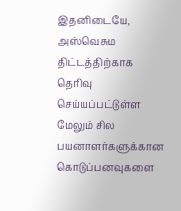இதனிடையே, அஸ்வெசும திட்டத்திற்காக தெரிவு செய்யப்பட்டுள்ள மேலும் சில பயனாளர்களுக்கான கொடுப்பனவுகளை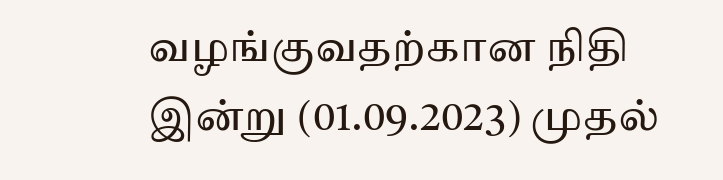வழங்குவதற்கான நிதி இன்று (01.09.2023) முதல்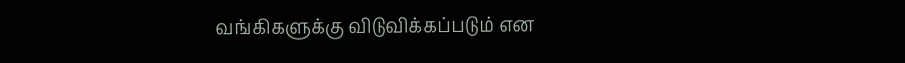வங்கிகளுக்கு விடுவிக்கப்படும் என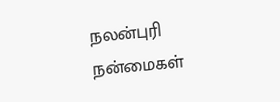நலன்புரி நன்மைகள்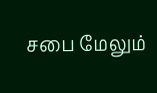சபை மேலும்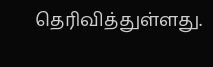தெரிவித்துள்ளது.